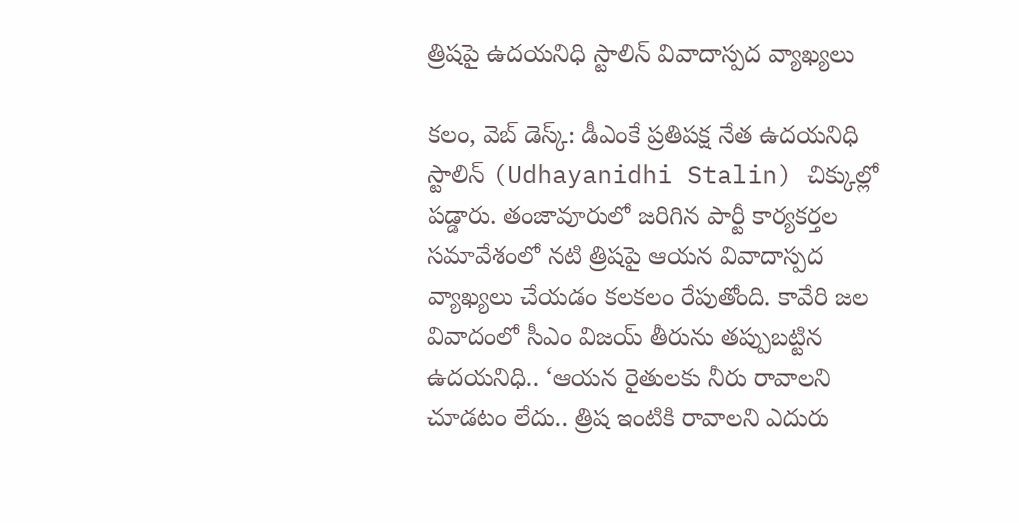త్రిషపై ఉదయనిధి స్టాలిన్ వివాదాస్పద వ్యాఖ్యలు

కలం, వెబ్ డెస్క్: డీఎంకే ప్రతిపక్ష నేత ఉదయనిధి స్టాలిన్ (Udhayanidhi Stalin) చిక్కుల్లో పడ్డారు. తంజావూరులో జరిగిన పార్టీ కార్యకర్తల సమావేశంలో నటి త్రిషపై ఆయన వివాదాస్పద వ్యాఖ్యలు చేయడం కలకలం రేపుతోంది. కావేరి జల వివాదంలో సీఎం విజయ్‌ తీరును తప్పుబట్టిన ఉదయనిధి.. ‘ఆయన రైతులకు నీరు రావాలని చూడటం లేదు.. త్రిష ఇంటికి రావాలని ఎదురు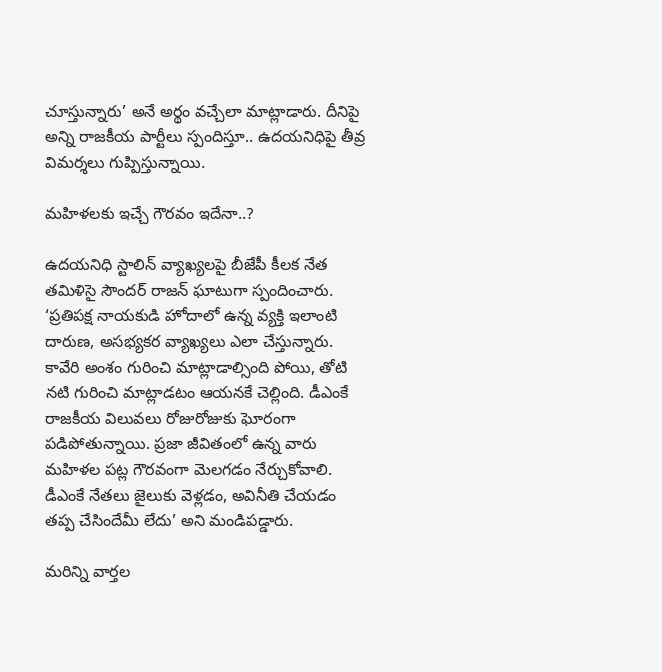చూస్తున్నారు’ అనే అర్థం వచ్చేలా మాట్లాడారు. దీనిపై అన్ని రాజకీయ పార్టీలు స్పందిస్తూ.. ఉదయనిధిపై తీవ్ర విమర్శలు గుప్పిస్తున్నాయి.

మహిళలకు ఇచ్చే గౌరవం ఇదేనా..?

ఉదయనిధి స్టాలిన్ వ్యాఖ్యలపై బీజేపీ కీలక నేత తమిళిసై సౌందర్ రాజన్ ఘాటుగా స్పందించారు. ‘ప్రతిపక్ష నాయకుడి హోదాలో ఉన్న వ్యక్తి ఇలాంటి దారుణ, అసభ్యకర వ్యాఖ్యలు ఎలా చేస్తున్నారు. కావేరి అంశం గురించి మాట్లాడాల్సింది పోయి, తోటి నటి గురించి మాట్లాడటం ఆయనకే చెల్లింది. డీఎంకే రాజకీయ విలువలు రోజురోజుకు ఘోరంగా పడిపోతున్నాయి. ప్రజా జీవితంలో ఉన్న వారు మహిళల పట్ల గౌరవంగా మెలగడం నేర్చుకోవాలి. డీఎంకే నేతలు జైలుకు వెళ్లడం, అవినీతి చేయడం తప్ప చేసిందేమీ లేదు’ అని మండిపడ్డారు.

మ‌రిన్ని వార్త‌ల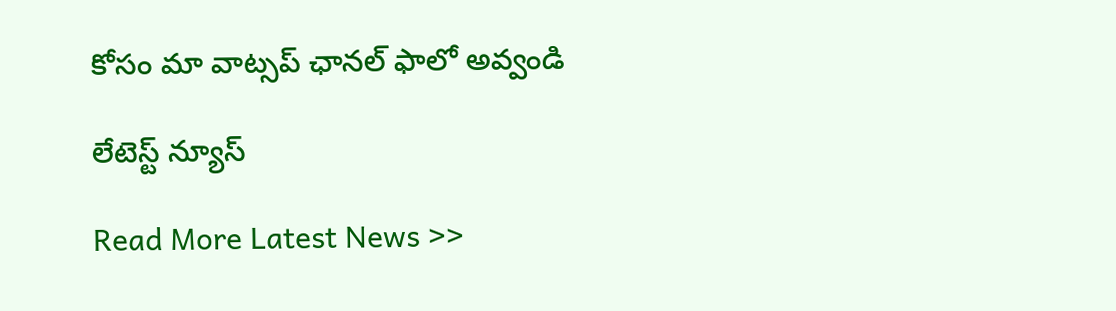కోసం మా వాట్స‌ప్ ఛాన‌ల్ ఫాలో అవ్వండి

లేటెస్ట్ న్యూస్‌

Read More Latest News >>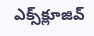ఎక్స్‌క్లూజివ్‌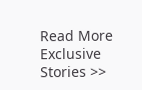Read More Exclusive Stories >>